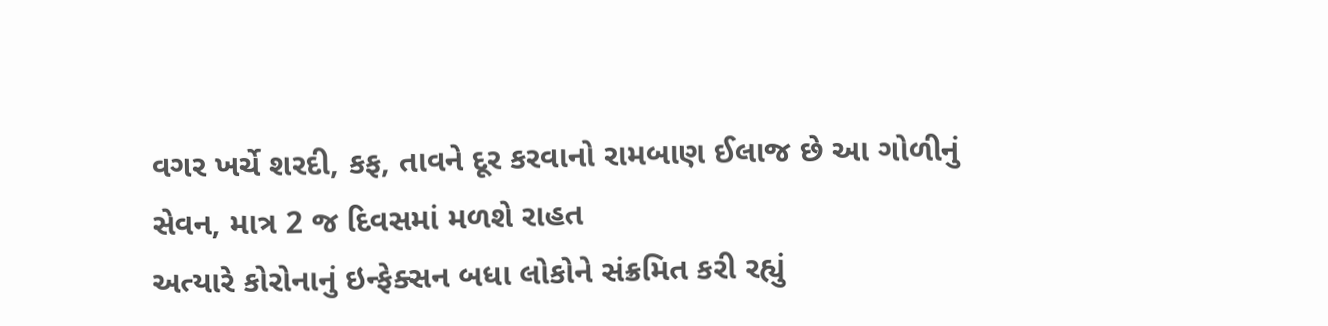વગર ખર્ચે શરદી, કફ, તાવને દૂર કરવાનો રામબાણ ઈલાજ છે આ ગોળીનું સેવન, માત્ર 2 જ દિવસમાં મળશે રાહત
અત્યારે કોરોનાનું ઇન્ફેક્સન બધા લોકોને સંક્રમિત કરી રહ્યું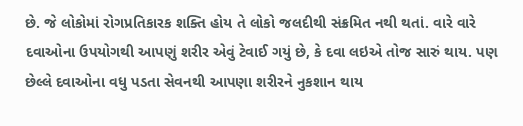છે. જે લોકોમાં રોગપ્રતિકારક શક્તિ હોય તે લોકો જલદીથી સંક્રમિત નથી થતાં. વારે વારે દવાઓના ઉપયોગથી આપણું શરીર એવું ટેવાઈ ગયું છે, કે દવા લઇએ તોજ સારું થાય. પણ છેલ્લે દવાઓના વધુ પડતા સેવનથી આપણા શરીરને નુકશાન થાય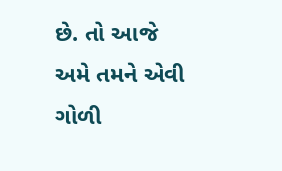છે. તો આજે અમે તમને એવી ગોળી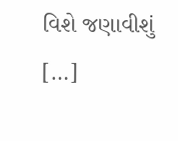વિશે જણાવીશું […]